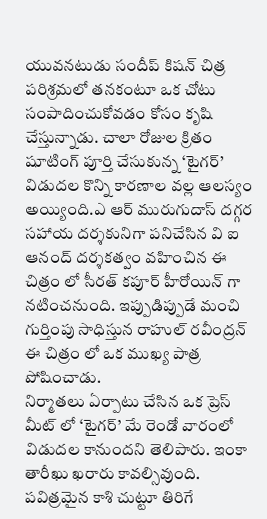యువనటుడు సందీప్ కిషన్ చిత్ర పరిశ్రమలో తనకంటూ ఒక చోటు సంపాదించుకోవడం కోసం కృషి చేస్తున్నాడు. చాలా రోజుల క్రితం షూటింగ్ పూర్తి చేసుకున్న ‘టైగర్’ విడుదల కొన్ని కారణాల వల్ల ఆలస్యం అయ్యింది.ఎ ఆర్ మురుగుదాస్ దగ్గర సహాయ దర్శకునిగా పనిచేసిన వి ఐ ఆనంద్ దర్శకత్వం వహించిన ఈ చిత్రం లో సీరత్ కపూర్ హీరోయిన్ గా నటించనుంది. ఇప్పుడిప్పుడే మంచి గుర్తింపు సాధిస్తున రాహుల్ రవీంద్రన్ ఈ చిత్రం లో ఒక ముఖ్య పాత్ర పోషించాడు.
నిర్మాతలు ఏర్పాటు చేసిన ఒక ప్రెస్ మీట్ లో ‘టైగర్’ మే రెండో వారంలో విడుదల కానుందని తెలిపారు. ఇంకా తారీఖు ఖరారు కావల్సివుంది. పవిత్రమైన కాశి చుట్టూ తిరిగే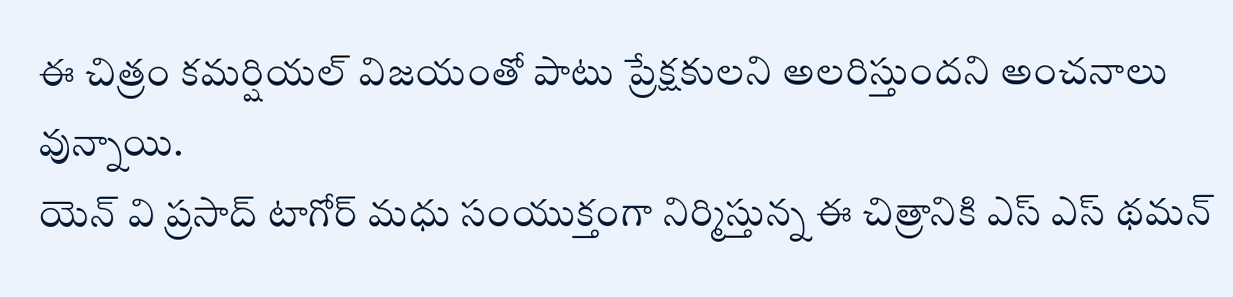ఈ చిత్రం కమర్షియల్ విజయంతో పాటు ప్రేక్షకులని అలరిస్తుందని అంచనాలు వున్నాయి.
యెన్ వి ప్రసాద్ టాగోర్ మధు సంయుక్తంగా నిర్మిస్తున్న ఈ చిత్రానికి ఎస్ ఎస్ థమన్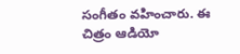సంగీతం వహించారు. ఈ చిత్రం ఆడియో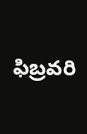ఫిబ్రవరి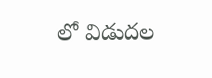లో విడుదల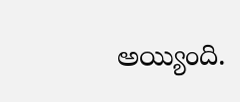అయ్యింది.